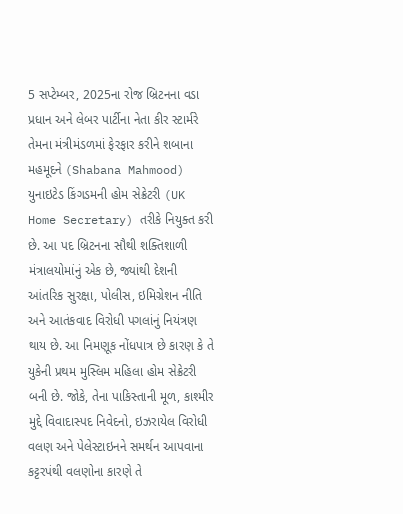5 સપ્ટેમ્બર, 2025ના રોજ બ્રિટનના વડા પ્રધાન અને લેબર પાર્ટીના નેતા કીર સ્ટાર્મરે તેમના મંત્રીમંડળમાં ફેરફાર કરીને શબાના મહમૂદને (Shabana Mahmood) યુનાઇટેડ કિંગડમની હોમ સેક્રેટરી (UK Home Secretary) તરીકે નિયુક્ત કરી છે. આ પદ બ્રિટનના સૌથી શક્તિશાળી મંત્રાલયોમાંનું એક છે, જ્યાંથી દેશની આંતરિક સુરક્ષા, પોલીસ, ઇમિગ્રેશન નીતિ અને આતંકવાદ વિરોધી પગલાંનું નિયંત્રણ થાય છે. આ નિમણૂક નોંધપાત્ર છે કારણ કે તે યુકેની પ્રથમ મુસ્લિમ મહિલા હોમ સેક્રેટરી બની છે. જોકે, તેના પાકિસ્તાની મૂળ, કાશ્મીર મુદ્દે વિવાદાસ્પદ નિવેદનો, ઇઝરાયેલ વિરોધી વલણ અને પેલેસ્ટાઇનને સમર્થન આપવાના કટ્ટરપંથી વલણોના કારણે તે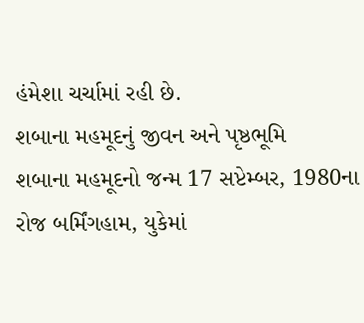હંમેશા ચર્ચામાં રહી છે.
શબાના મહમૂદનું જીવન અને પૃષ્ઠભૂમિ
શબાના મહમૂદનો જન્મ 17 સપ્ટેમ્બર, 1980ના રોજ બર્મિંગહામ, યુકેમાં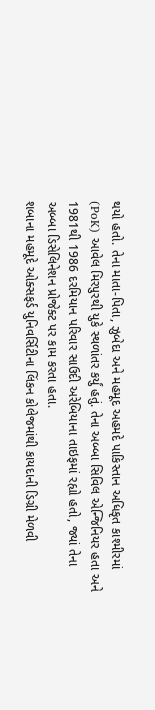થયો હતો. તેના માતા-પિતા, ઝુબેદા અને મહમૂદ અહમદે પાકિસ્તાન અધિકૃત કાશ્મીરમાં (PoK) આવેલ મિરપુરથી યુકે સ્થળાંતર કર્યું હતું. તેના અબ્બા સિવિલ એન્જિનિયર હતા અને 1981થી 1986 દરમિયાન પરિવાર સાઉદી અરેબિયાના તાઇફમાં રહ્યો હતો, જ્યાં તેના અબ્બા ડિસેલિનેશન પ્રોજેક્ટ પર કામ કરતા હતા.
શબાના મહમૂદે ઓક્સફર્ડ યુનિવર્સિટીના લિંકન કોલેજમાંથી કાયદાની ડિગ્રી મેળવી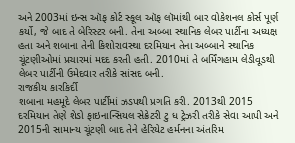અને 2003માં ઇન્સ ઑફ કોર્ટ સ્કૂલ ઑફ લૉમાંથી બાર વોકેશનલ કોર્સ પૂર્ણ કર્યો, જે બાદ તે બેરિસ્ટર બની. તેના અબ્બા સ્થાનિક લેબર પાર્ટીના અધ્યક્ષ હતા અને શબાના તેની કિશોરાવસ્થા દરમિયાન તેના અબ્બાને સ્થાનિક ચૂંટણીઓમાં પ્રચારમાં મદદ કરતી હતી. 2010માં તે બર્મિંગહામ લેડીવૂડથી લેબર પાર્ટીની ઉમેદવાર તરીકે સાંસદ બની.
રાજકીય કારકિર્દી
શબાના મહમૂદે લેબર પાર્ટીમાં ઝડપથી પ્રગતિ કરી. 2013થી 2015 દરમિયાન તેણે શેડો ફાઇનાન્સિયલ સેક્રેટરી ટુ ધ ટ્રેઝરી તરીકે સેવા આપી અને 2015ની સામાન્ય ચૂંટણી બાદ તેને હેરિયેટ હર્મનના અંતરિમ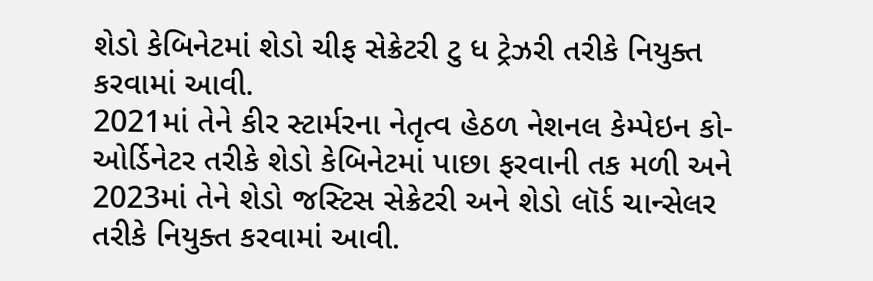શેડો કેબિનેટમાં શેડો ચીફ સેક્રેટરી ટુ ધ ટ્રેઝરી તરીકે નિયુક્ત કરવામાં આવી.
2021માં તેને કીર સ્ટાર્મરના નેતૃત્વ હેઠળ નેશનલ કેમ્પેઇન કો-ઓર્ડિનેટર તરીકે શેડો કેબિનેટમાં પાછા ફરવાની તક મળી અને 2023માં તેને શેડો જસ્ટિસ સેક્રેટરી અને શેડો લૉર્ડ ચાન્સેલર તરીકે નિયુક્ત કરવામાં આવી.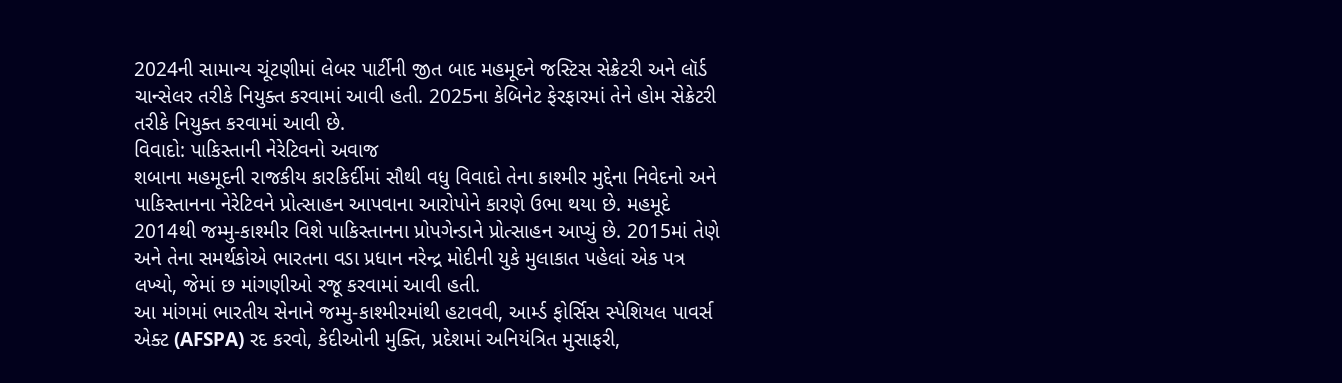2024ની સામાન્ય ચૂંટણીમાં લેબર પાર્ટીની જીત બાદ મહમૂદને જસ્ટિસ સેક્રેટરી અને લૉર્ડ ચાન્સેલર તરીકે નિયુક્ત કરવામાં આવી હતી. 2025ના કેબિનેટ ફેરફારમાં તેને હોમ સેક્રેટરી તરીકે નિયુક્ત કરવામાં આવી છે.
વિવાદો: પાકિસ્તાની નેરેટિવનો અવાજ
શબાના મહમૂદની રાજકીય કારકિર્દીમાં સૌથી વધુ વિવાદો તેના કાશ્મીર મુદ્દેના નિવેદનો અને પાકિસ્તાનના નેરેટિવને પ્રોત્સાહન આપવાના આરોપોને કારણે ઉભા થયા છે. મહમૂદે 2014થી જમ્મુ-કાશ્મીર વિશે પાકિસ્તાનના પ્રોપગેન્ડાને પ્રોત્સાહન આપ્યું છે. 2015માં તેણે અને તેના સમર્થકોએ ભારતના વડા પ્રધાન નરેન્દ્ર મોદીની યુકે મુલાકાત પહેલાં એક પત્ર લખ્યો, જેમાં છ માંગણીઓ રજૂ કરવામાં આવી હતી.
આ માંગમાં ભારતીય સેનાને જમ્મુ-કાશ્મીરમાંથી હટાવવી, આર્મ્ડ ફોર્સિસ સ્પેશિયલ પાવર્સ એક્ટ (AFSPA) રદ કરવો, કેદીઓની મુક્તિ, પ્રદેશમાં અનિયંત્રિત મુસાફરી,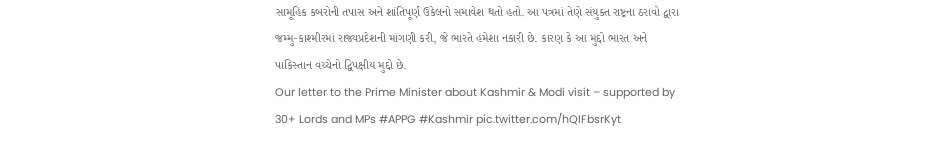સામૂહિક કબરોની તપાસ અને શાંતિપૂર્ણ ઉકેલનો સમાવેશ થતો હતો. આ પત્રમાં તેણે સંયુક્ત રાષ્ટ્રના ઠરાવો દ્વારા જમ્મુ-કાશ્મીરમાં રાજ્યપ્રદેશની માંગણી કરી, જે ભારતે હંમેશા નકારી છે. કારણ કે આ મુદ્દો ભારત અને પાકિસ્તાન વચ્ચેનો દ્વિપક્ષીય મુદ્દો છે.
Our letter to the Prime Minister about Kashmir & Modi visit – supported by 30+ Lords and MPs #APPG #Kashmir pic.twitter.com/hQIFbsrKyt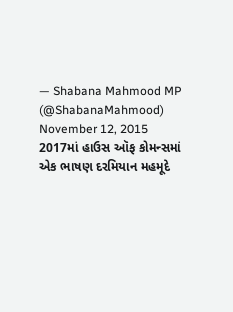— Shabana Mahmood MP (@ShabanaMahmood) November 12, 2015
2017માં હાઉસ ઑફ કોમન્સમાં એક ભાષણ દરમિયાન મહમૂદે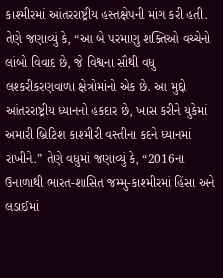કાશ્મીરમાં આંતરરાષ્ટ્રીય હસ્તક્ષેપની માંગ કરી હતી. તેણે જણાવ્યું કે, “આ બે પરમાણુ શક્તિઓ વચ્ચેનો લાંબો વિવાદ છે, જે વિશ્વના સૌથી વધુ લશ્કરીકરણવાળા ક્ષેત્રોમાંનો એક છે. આ મુદ્દો આંતરરાષ્ટ્રીય ધ્યાનનો હકદાર છે, ખાસ કરીને યુકેમાં અમારી બ્રિટિશ કાશ્મીરી વસ્તીના કદને ધ્યાનમાં રાખીને.” તેણે વધુમાં જણાવ્યું કે, “2016ના ઉનાળાથી ભારત-શાસિત જમ્મુ-કાશ્મીરમાં હિંસા અને લડાઈમાં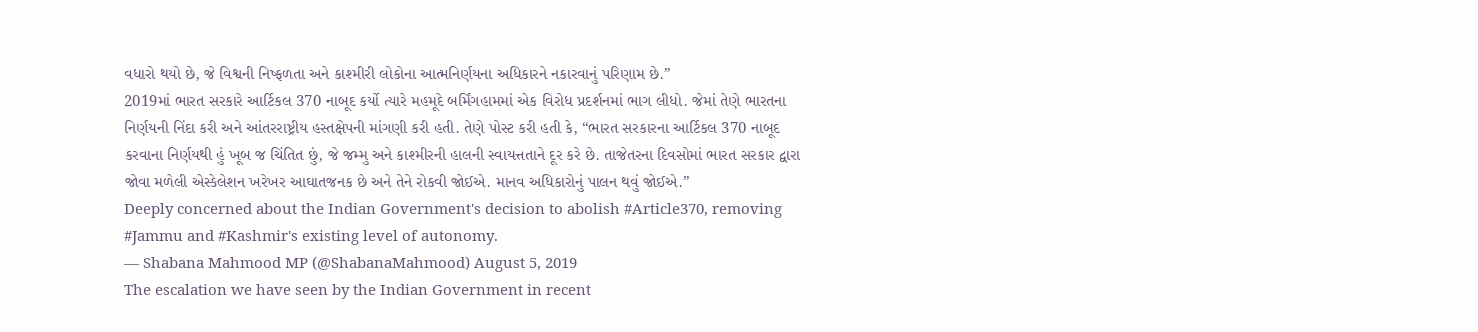વધારો થયો છે, જે વિશ્વની નિષ્ફળતા અને કાશ્મીરી લોકોના આત્મનિર્ણયના અધિકારને નકારવાનું પરિણામ છે.”
2019માં ભારત સરકારે આર્ટિકલ 370 નાબૂદ કર્યો ત્યારે મહમૂદે બર્મિંગહામમાં એક વિરોધ પ્રદર્શનમાં ભાગ લીધો. જેમાં તેણે ભારતના નિર્ણયની નિંદા કરી અને આંતરરાષ્ટ્રીય હસ્તક્ષેપની માંગણી કરી હતી. તેણે પોસ્ટ કરી હતી કે, “ભારત સરકારના આર્ટિકલ 370 નાબૂદ કરવાના નિર્ણયથી હું ખૂબ જ ચિંતિત છું, જે જમ્મુ અને કાશ્મીરની હાલની સ્વાયત્તતાને દૂર કરે છે. તાજેતરના દિવસોમાં ભારત સરકાર દ્વારા જોવા મળેલી એસ્કેલેશન ખરેખર આઘાતજનક છે અને તેને રોકવી જોઈએ. માનવ અધિકારોનું પાલન થવું જોઈએ.”
Deeply concerned about the Indian Government's decision to abolish #Article370, removing #Jammu and #Kashmir's existing level of autonomy.
— Shabana Mahmood MP (@ShabanaMahmood) August 5, 2019
The escalation we have seen by the Indian Government in recent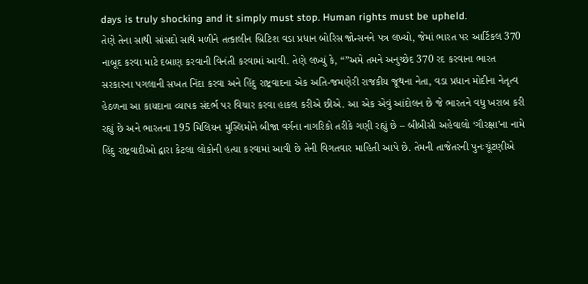days is truly shocking and it simply must stop. Human rights must be upheld.
તેણે તેના સાથી સાંસદો સાથે મળીને તત્કાલીન બ્રિટિશ વડા પ્રધાન બોરિસ જોન્સનને પત્ર લખ્યો, જેમાં ભારત પર આર્ટિકલ 370 નાબૂદ કરવા માટે દબાણ કરવાની વિનંતી કરવામાં આવી. તેણે લખ્યું કે, “”અમે તમને અનુચ્છેદ 370 રદ કરવાના ભારત સરકારના પગલાની સખત નિંદા કરવા અને હિંદુ રાષ્ટ્રવાદના એક અતિ-જમણેરી રાજકીય જૂથના નેતા, વડા પ્રધાન મોદીના નેતૃત્વ હેઠળના આ કાયદાના વ્યાપક સંદર્ભ પર વિચાર કરવા હાકલ કરીએ છીએ. આ એક એવું આંદોલન છે જે ભારતને વધુ ખરાબ કરી રહ્યું છે અને ભારતના 195 મિલિયન મુસ્લિમોને બીજા વર્ગના નાગરિકો તરીકે ગણી રહ્યું છે – બીબીસી અહેવાલો ‘ગૌરક્ષા’ના નામે હિંદુ રાષ્ટ્રવાદીઓ દ્વારા કેટલા લોકોની હત્યા કરવામાં આવી છે તેની વિગતવાર માહિતી આપે છે. તેમની તાજેતરની પુનઃચૂંટણીએ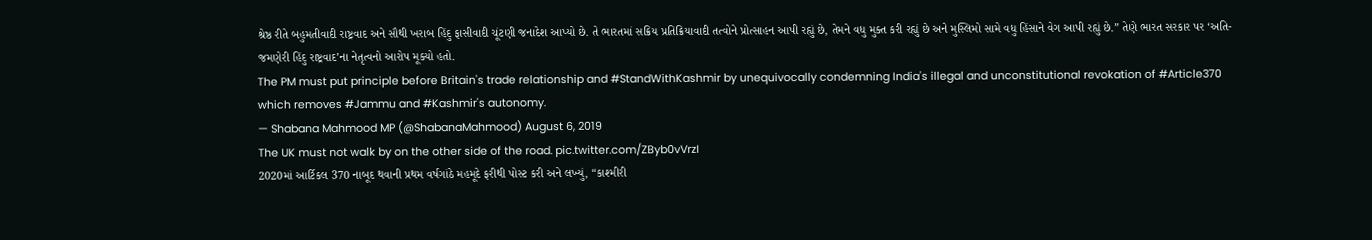શ્રેષ્ઠ રીતે બહુમતીવાદી રાષ્ટ્રવાદ અને સૌથી ખરાબ હિંદુ ફાસીવાદી ચૂંટણી જનાદેશ આપ્યો છે. તે ભારતમાં સક્રિય પ્રતિક્રિયાવાદી તત્વોને પ્રોત્સાહન આપી રહ્યું છે, તેમને વધુ મુક્ત કરી રહ્યું છે અને મુસ્લિમો સામે વધુ હિંસાને વેગ આપી રહ્યું છે.” તેણે ભારત સરકાર પર ‘અતિ-જમણેરી હિંદુ રાષ્ટ્રવાદ’ના નેતૃત્વનો આરોપ મૂક્યો હતો.
The PM must put principle before Britain's trade relationship and #StandWithKashmir by unequivocally condemning India's illegal and unconstitutional revokation of #Article370 which removes #Jammu and #Kashmir's autonomy.
— Shabana Mahmood MP (@ShabanaMahmood) August 6, 2019
The UK must not walk by on the other side of the road. pic.twitter.com/ZByb0vVrzI
2020માં આર્ટિકલ 370 નાબૂદ થવાની પ્રથમ વર્ષગાંઠે મહમૂદે ફરીથી પોસ્ટ કરી અને લખ્યું, “કાશ્મીરી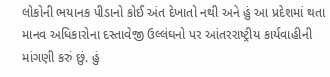લોકોની ભયાનક પીડાનો કોઈ અંત દેખાતો નથી અને હું આ પ્રદેશમાં થતા માનવ અધિકારોના દસ્તાવેજી ઉલ્લંઘનો પર આંતરરાષ્ટ્રીય કાર્યવાહીની માંગણી કરું છું. હું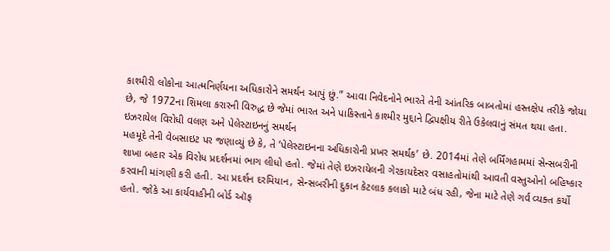કાશ્મીરી લોકોના આત્મનિર્ણયના અધિકારોને સમર્થન આપું છું.” આવા નિવેદનોને ભારતે તેની આંતરિક બાબતોમાં હસ્તક્ષેપ તરીકે જોયા છે, જે 1972ના શિમલા કરારની વિરુદ્ધ છે જેમાં ભારત અને પાકિસ્તાને કાશ્મીર મુદ્દાને દ્વિપક્ષીય રીતે ઉકેલવાનું સંમત થયા હતા.
ઇઝરાયેલ વિરોધી વલણ અને પેલેસ્ટાઇનનું સમર્થન
મહમૂદે તેની વેબસાઇટ પર જણાવ્યું છે કે, તે ‘પેલેસ્ટાઇનના અધિકારોની પ્રખર સમર્થક’ છે. 2014માં તેણે બર્મિંગહામમાં સેન્સબરીની શાખા બહાર એક વિરોધ પ્રદર્શનમાં ભાગ લીધો હતો. જેમાં તેણે ઇઝરાયેલની ગેરકાયદેસર વસાહતોમાંથી આવતી વસ્તુઓનો બહિષ્કાર કરવાની માંગણી કરી હતી. આ પ્રદર્શન દરમિયાન, સેન્સબરીની દુકાન કેટલાક કલાકો માટે બંધ રહી, જેના માટે તેણે ગર્વ વ્યક્ત કર્યો હતો. જોકે આ કાર્યવાહીની બોર્ડ ઑફ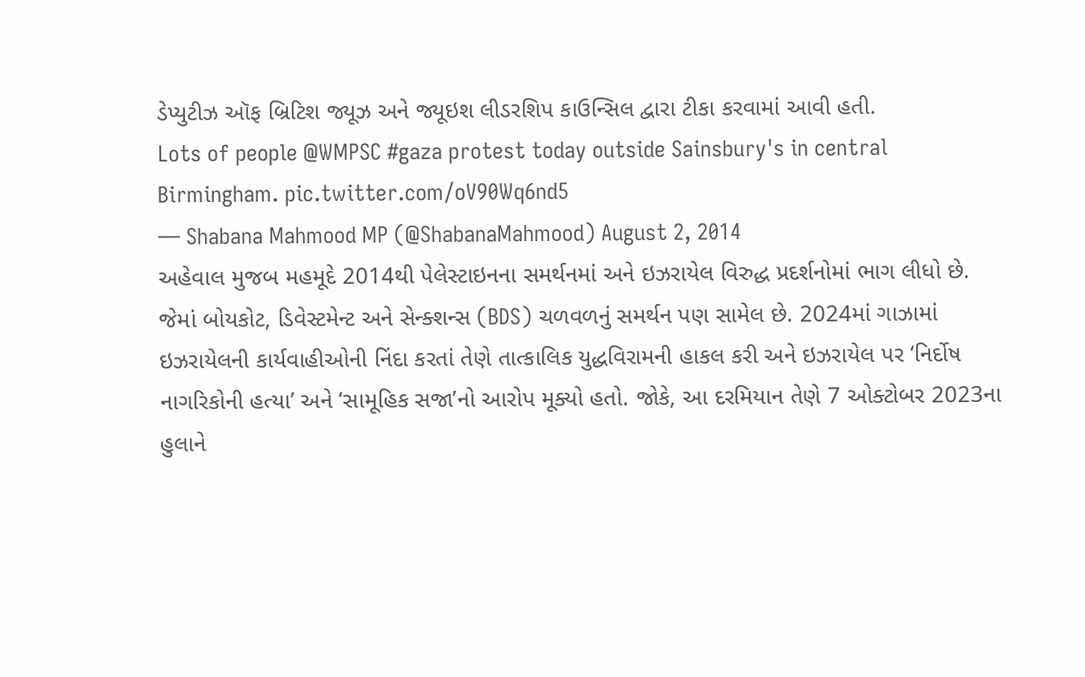ડેપ્યુટીઝ ઑફ બ્રિટિશ જ્યૂઝ અને જ્યૂઇશ લીડરશિપ કાઉન્સિલ દ્વારા ટીકા કરવામાં આવી હતી.
Lots of people @WMPSC #gaza protest today outside Sainsbury's in central Birmingham. pic.twitter.com/oV90Wq6nd5
— Shabana Mahmood MP (@ShabanaMahmood) August 2, 2014
અહેવાલ મુજબ મહમૂદે 2014થી પેલેસ્ટાઇનના સમર્થનમાં અને ઇઝરાયેલ વિરુદ્ધ પ્રદર્શનોમાં ભાગ લીધો છે. જેમાં બોયકોટ, ડિવેસ્ટમેન્ટ અને સેન્ક્શન્સ (BDS) ચળવળનું સમર્થન પણ સામેલ છે. 2024માં ગાઝામાં ઇઝરાયેલની કાર્યવાહીઓની નિંદા કરતાં તેણે તાત્કાલિક યુદ્ધવિરામની હાકલ કરી અને ઇઝરાયેલ પર ‘નિર્દોષ નાગરિકોની હત્યા’ અને ‘સામૂહિક સજા’નો આરોપ મૂક્યો હતો. જોકે, આ દરમિયાન તેણે 7 ઓક્ટોબર 2023ના હુલાને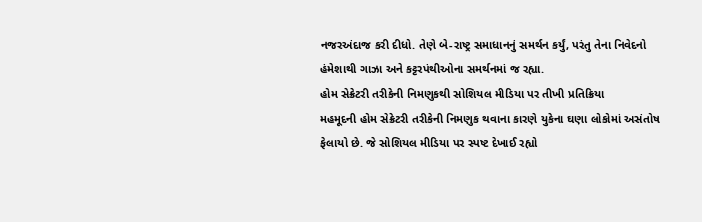નજરઅંદાજ કરી દીધો. તેણે બે-રાષ્ટ્ર સમાધાનનું સમર્થન કર્યું, પરંતુ તેના નિવેદનો હંમેશાથી ગાઝા અને કટ્ટરપંથીઓના સમર્થનમાં જ રહ્યા.
હોમ સેક્રેટરી તરીકેની નિમણુકથી સોશિયલ મીડિયા પર તીખી પ્રતિક્રિયા
મહમૂદની હોમ સેક્રેટરી તરીકેની નિમણુક થવાના કારણે યુકેના ઘણા લોકોમાં અસંતોષ ફેલાયો છે. જે સોશિયલ મીડિયા પર સ્પષ્ટ દેખાઈ રહ્યો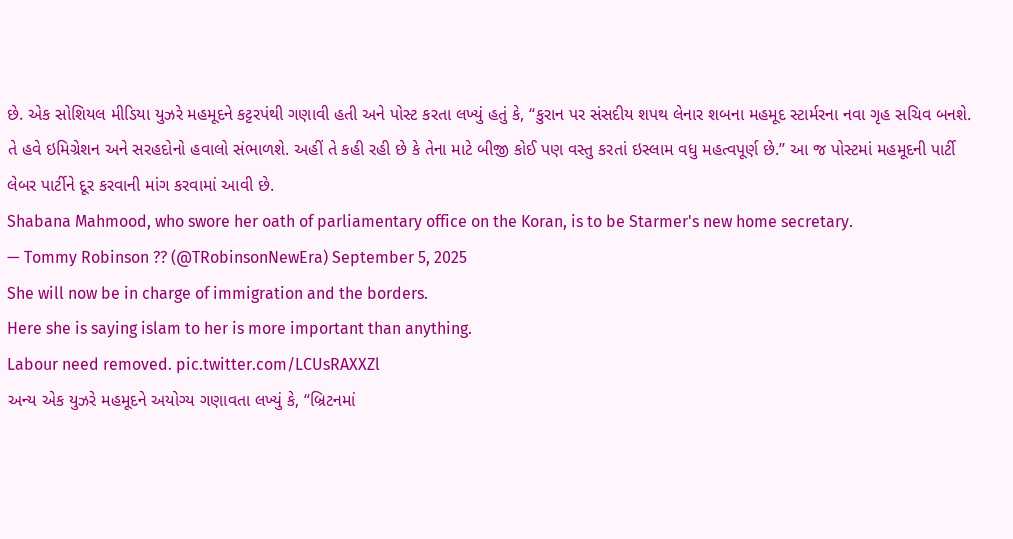છે. એક સોશિયલ મીડિયા યુઝરે મહમૂદને કટ્ટરપંથી ગણાવી હતી અને પોસ્ટ કરતા લખ્યું હતું કે, “કુરાન પર સંસદીય શપથ લેનાર શબના મહમૂદ સ્ટાર્મરના નવા ગૃહ સચિવ બનશે. તે હવે ઇમિગ્રેશન અને સરહદોનો હવાલો સંભાળશે. અહીં તે કહી રહી છે કે તેના માટે બીજી કોઈ પણ વસ્તુ કરતાં ઇસ્લામ વધુ મહત્વપૂર્ણ છે.” આ જ પોસ્ટમાં મહમૂદની પાર્ટી લેબર પાર્ટીને દૂર કરવાની માંગ કરવામાં આવી છે.
Shabana Mahmood, who swore her oath of parliamentary office on the Koran, is to be Starmer's new home secretary.
— Tommy Robinson ?? (@TRobinsonNewEra) September 5, 2025
She will now be in charge of immigration and the borders.
Here she is saying islam to her is more important than anything.
Labour need removed. pic.twitter.com/LCUsRAXXZl
અન્ય એક યુઝરે મહમૂદને અયોગ્ય ગણાવતા લખ્યું કે, “બ્રિટનમાં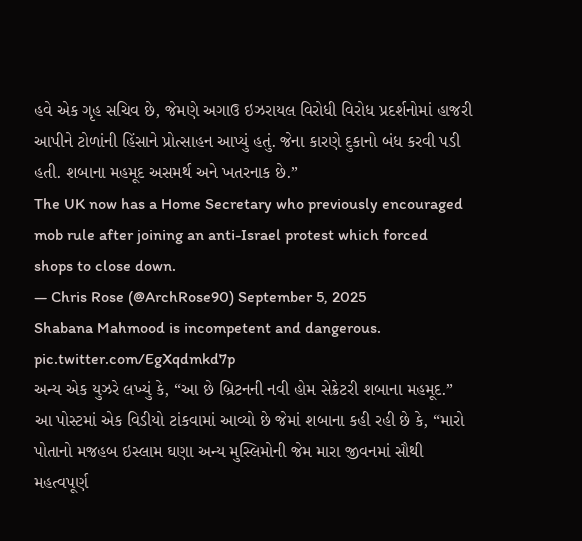હવે એક ગૃહ સચિવ છે, જેમણે અગાઉ ઇઝરાયલ વિરોધી વિરોધ પ્રદર્શનોમાં હાજરી આપીને ટોળાંની હિંસાને પ્રોત્સાહન આપ્યું હતું. જેના કારણે દુકાનો બંધ કરવી પડી હતી. શબાના મહમૂદ અસમર્થ અને ખતરનાક છે.”
The UK now has a Home Secretary who previously encouraged mob rule after joining an anti-Israel protest which forced shops to close down.
— Chris Rose (@ArchRose90) September 5, 2025
Shabana Mahmood is incompetent and dangerous.
pic.twitter.com/EgXqdmkd7p
અન્ય એક યુઝરે લખ્યું કે, “આ છે બ્રિટનની નવી હોમ સેક્રેટરી શબાના મહમૂદ.” આ પોસ્ટમાં એક વિડીયો ટાંકવામાં આવ્યો છે જેમાં શબાના કહી રહી છે કે, “મારો પોતાનો મજહબ ઇસ્લામ ઘણા અન્ય મુસ્લિમોની જેમ મારા જીવનમાં સૌથી મહત્વપૂર્ણ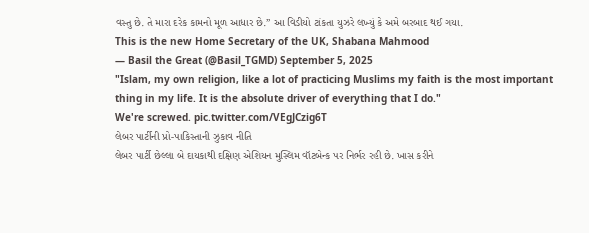વસ્તુ છે. તે મારા દરેક કામનો મૂળ આધાર છે.” આ વિડીયો ટાંકતા યુઝરે લખ્યું કે અમે બરબાદ થઈ ગયા.
This is the new Home Secretary of the UK, Shabana Mahmood
— Basil the Great (@Basil_TGMD) September 5, 2025
"Islam, my own religion, like a lot of practicing Muslims my faith is the most important thing in my life. It is the absolute driver of everything that I do."
We're screwed. pic.twitter.com/VEgJCzig6T
લેબર પાર્ટીની પ્રો-પાકિસ્તાની ઝુકાવ નીતિ
લેબર પાર્ટી છેલ્લા બે દાયકાથી દક્ષિણ એશિયન મુસ્લિમ વૉટબેન્ક પર નિર્ભર રહી છે. ખાસ કરીને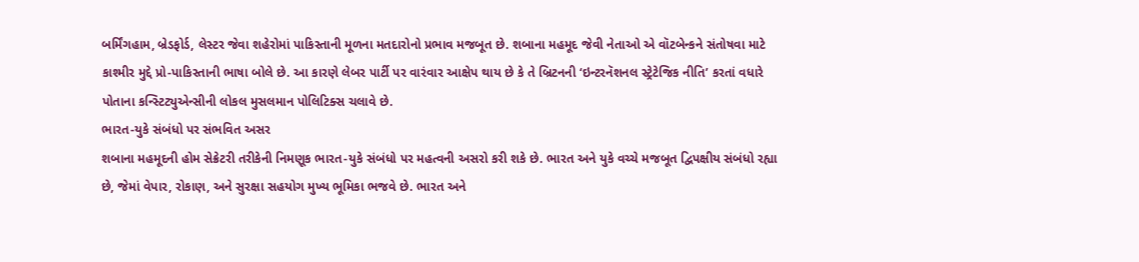બર્મિંગહામ, બ્રેડફોર્ડ, લેસ્ટર જેવા શહેરોમાં પાકિસ્તાની મૂળના મતદારોનો પ્રભાવ મજબૂત છે. શબાના મહમૂદ જેવી નેતાઓ એ વૉટબેન્કને સંતોષવા માટે કાશ્મીર મુદ્દે પ્રો-પાકિસ્તાની ભાષા બોલે છે. આ કારણે લેબર પાર્ટી પર વારંવાર આક્ષેપ થાય છે કે તે બ્રિટનની ‘ઇન્ટરનૅશનલ સ્ટ્રેટેજિક નીતિ’ કરતાં વધારે પોતાના કન્સ્ટિટ્યુએન્સીની લોકલ મુસલમાન પોલિટિક્સ ચલાવે છે.
ભારત-યુકે સંબંધો પર સંભવિત અસર
શબાના મહમૂદની હોમ સેક્રેટરી તરીકેની નિમણૂક ભારત-યુકે સંબંધો પર મહત્વની અસરો કરી શકે છે. ભારત અને યુકે વચ્ચે મજબૂત દ્વિપક્ષીય સંબંધો રહ્યા છે, જેમાં વેપાર, રોકાણ, અને સુરક્ષા સહયોગ મુખ્ય ભૂમિકા ભજવે છે. ભારત અને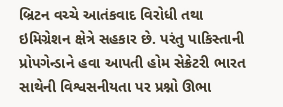બ્રિટન વચ્ચે આતંકવાદ વિરોધી તથા ઇમિગ્રેશન ક્ષેત્રે સહકાર છે. પરંતુ પાકિસ્તાની પ્રોપગેન્ડાને હવા આપતી હોમ સેક્રેટરી ભારત સાથેની વિશ્વસનીયતા પર પ્રશ્નો ઊભા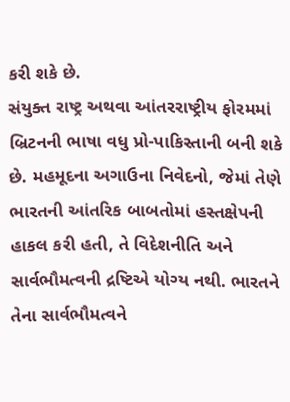કરી શકે છે.
સંયુક્ત રાષ્ટ્ર અથવા આંતરરાષ્ટ્રીય ફોરમમાં બ્રિટનની ભાષા વધુ પ્રો-પાકિસ્તાની બની શકે છે. મહમૂદના અગાઉના નિવેદનો, જેમાં તેણે ભારતની આંતરિક બાબતોમાં હસ્તક્ષેપની હાકલ કરી હતી, તે વિદેશનીતિ અને સાર્વભૌમત્વની દ્રષ્ટિએ યોગ્ય નથી. ભારતને તેના સાર્વભૌમત્વને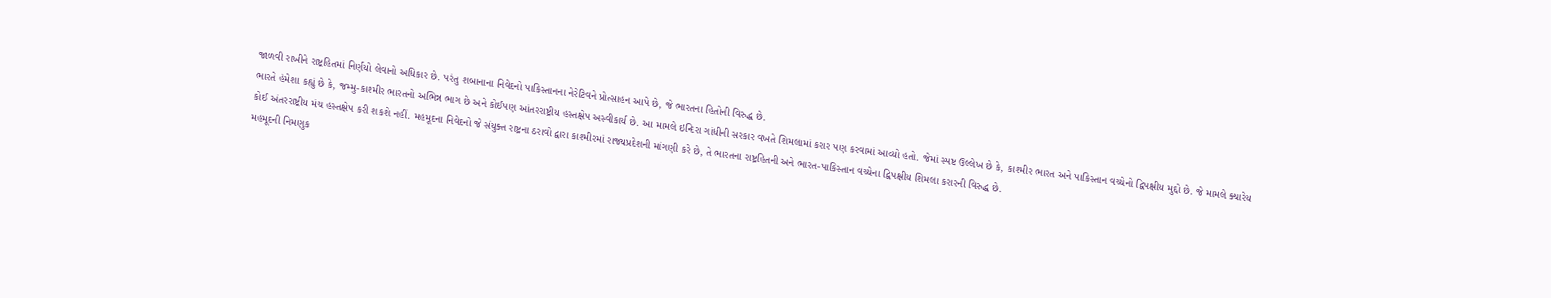જાળવી રાખીને રાષ્ટ્રહિતમાં નિર્ણયો લેવાનો અધિકાર છે. પરંતુ શબાનાના નિવેદનો પાકિસ્તાનના નેરેટિવને પ્રોત્સાહન આપે છે, જે ભારતના હિતોની વિરુદ્ધ છે.
ભારતે હંમેશા કહ્યું છે કે, જમ્મુ-કાશ્મીર ભારતનો અભિન્ન ભાગ છે અને કોઈપણ આંતરરાષ્ટ્રીય હસ્તક્ષેપ અસ્વીકાર્ય છે. આ મામલે ઇન્દિરા ગાંધીની સરકાર વખતે શિમલામાં કરાર પણ કરવામાં આવ્યો હતો. જેમાં સ્પષ્ટ ઉલ્લેખ છે કે, કાશ્મીર ભારત અને પાકિસ્તાન વચ્ચેનો દ્વિપક્ષીય મુદ્દો છે. જે મામલે ક્યારેય કોઈ અંતરરાષ્ટ્રીય મંચ હસ્તક્ષેપ કરી શકશે નહીં. મહમૂદના નિવેદનો જે સંયુક્ત રાષ્ટ્રના ઠરાવો દ્વારા કાશ્મીરમાં રાજ્યપ્રદેશની માંગણી કરે છે, તે ભારતના રાષ્ટ્રહિતની અને ભારત-પાકિસ્તાન વચ્ચેના દ્વિપક્ષીય શિમલા કરારની વિરુદ્ધ છે.
મહમૂદની નિમણુક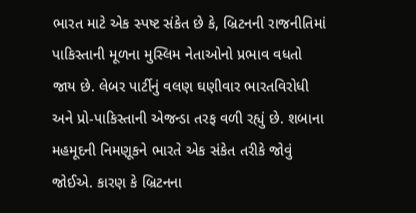ભારત માટે એક સ્પષ્ટ સંકેત છે કે, બ્રિટનની રાજનીતિમાં પાકિસ્તાની મૂળના મુસ્લિમ નેતાઓનો પ્રભાવ વધતો જાય છે. લેબર પાર્ટીનું વલણ ઘણીવાર ભારતવિરોધી અને પ્રો-પાકિસ્તાની એજન્ડા તરફ વળી રહ્યું છે. શબાના મહમૂદની નિમણૂકને ભારતે એક સંકેત તરીકે જોવું જોઈએ. કારણ કે બ્રિટનના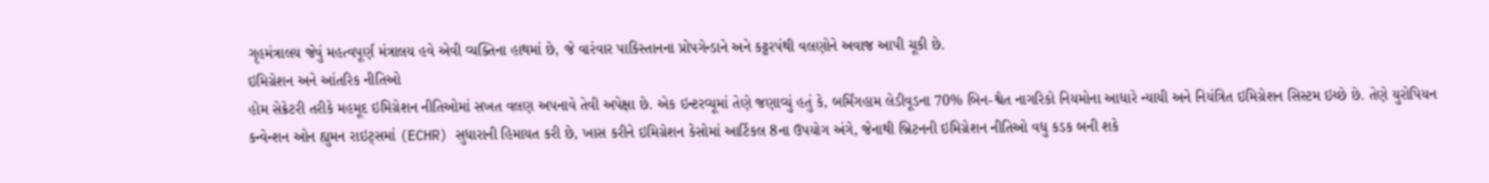ગૃહમંત્રાલય જેવું મહત્વપૂર્ણ મંત્રાલય હવે એવી વ્યક્તિના હાથમાં છે, જે વારંવાર પાકિસ્તાનના પ્રોપગેન્ડાને અને કટ્ટરપંથી વલણોને અવાજ આપી ચૂકી છે.
ઇમિગ્રેશન અને આંતરિક નીતિઓ
હોમ સેક્રેટરી તરીકે મહમૂદ ઇમિગ્રેશન નીતિઓમાં સખત વલણ અપનાવે તેવી અપેક્ષા છે. એક ઇન્ટરવ્યૂમાં તેણે જણાવ્યું હતું કે, બર્મિંગહામ લેડીવૂડના 70% બિન-શ્વેત નાગરિકો નિયમોના આધારે ન્યાયી અને નિયંત્રિત ઇમિગ્રેશન સિસ્ટમ ઇચ્છે છે. તેણે યુરોપિયન કન્વેન્શન ઓન હ્યુમન રાઇટ્સમાં (ECHR) સુધારાની હિમાયત કરી છે, ખાસ કરીને ઇમિગ્રેશન કેસોમાં આર્ટિકલ 8ના ઉપયોગ અંગે, જેનાથી બ્રિટનની ઇમિગ્રેશન નીતિઓ વધુ કડક બની શકે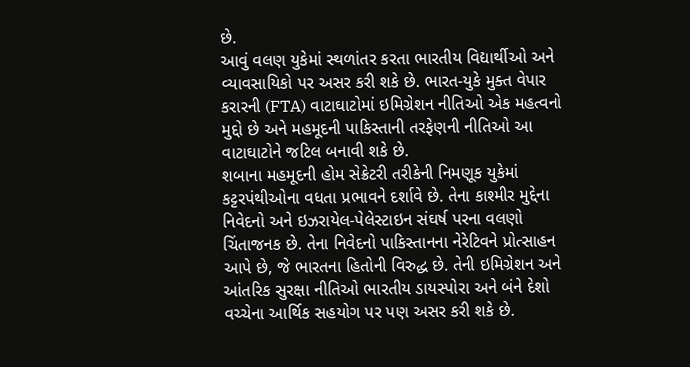છે.
આવું વલણ યુકેમાં સ્થળાંતર કરતા ભારતીય વિદ્યાર્થીઓ અને વ્યાવસાયિકો પર અસર કરી શકે છે. ભારત-યુકે મુક્ત વેપાર કરારની (FTA) વાટાઘાટોમાં ઇમિગ્રેશન નીતિઓ એક મહત્વનો મુદ્દો છે અને મહમૂદની પાકિસ્તાની તરફેણની નીતિઓ આ વાટાઘાટોને જટિલ બનાવી શકે છે.
શબાના મહમૂદની હોમ સેક્રેટરી તરીકેની નિમણૂક યુકેમાં કટ્ટરપંથીઓના વધતા પ્રભાવને દર્શાવે છે. તેના કાશ્મીર મુદ્દેના નિવેદનો અને ઇઝરાયેલ-પેલેસ્ટાઇન સંઘર્ષ પરના વલણો ચિંતાજનક છે. તેના નિવેદનો પાકિસ્તાનના નેરેટિવને પ્રોત્સાહન આપે છે, જે ભારતના હિતોની વિરુદ્ધ છે. તેની ઇમિગ્રેશન અને આંતરિક સુરક્ષા નીતિઓ ભારતીય ડાયસ્પોરા અને બંને દેશો વચ્ચેના આર્થિક સહયોગ પર પણ અસર કરી શકે છે.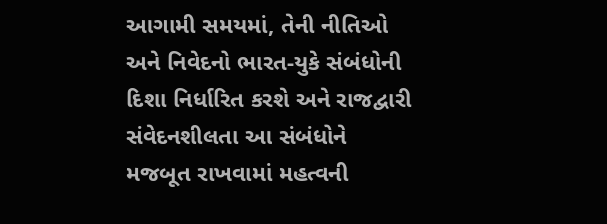આગામી સમયમાં, તેની નીતિઓ અને નિવેદનો ભારત-યુકે સંબંધોની દિશા નિર્ધારિત કરશે અને રાજદ્વારી સંવેદનશીલતા આ સંબંધોને મજબૂત રાખવામાં મહત્વની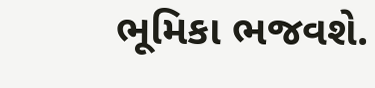ભૂમિકા ભજવશે.